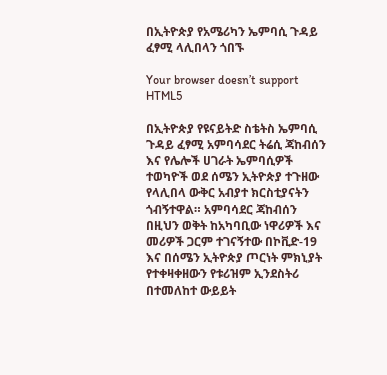በኢትዮጵያ የአሜሪካን ኤምባሲ ጉዳይ ፈፃሚ ላሊበላን ጎበኙ

Your browser doesn’t support HTML5

በኢትዮጵያ የዩናይትድ ስቴትስ ኤምባሲ ጉዳይ ፈፃሚ አምባሳደር ትሬሲ ጃከብሰን እና የሌሎች ሀገራት ኤምባሲዎች ተወካዮች ወደ ሰሜን ኢትዮጵያ ተጉዘው የላሊበላ ውቅር አብያተ ክርስቲያናትን ጎብኝተዋል። አምባሳደር ጃከብሰን በዚህን ወቅት ከአካባቢው ነዋሪዎች እና መሪዎች ጋርም ተገናኝተው በኮቪድ-19 እና በሰሜን ኢትዮጵያ ጦርነት ምክኒያት የተቀዛቀዘውን የቱሪዝም ኢንደስትሪ በተመለከተ ውይይት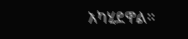አካሂደዋል።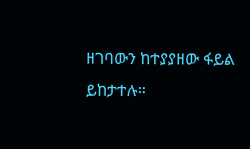ዘገባውን ከተያያዘው ፋይል ይከታተሉ።